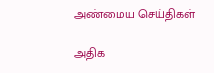அண்மைய செய்திகள்

அதிக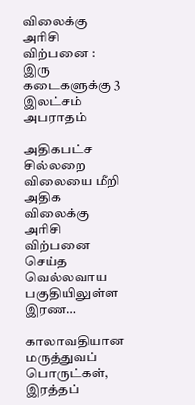விலைக்கு அரிசி விற்பனை : இரு கடைகளுக்கு 3 இலட்சம் அபராதம்

அதிகபட்ச சில்லறை விலையை மீறி அதிக விலைக்கு அரிசி விற்பனை செய்த வெல்லவாய பகுதியிலுள்ள இரண…

காலாவதியான மருத்துவப் பொருட்கள், இரத்தப்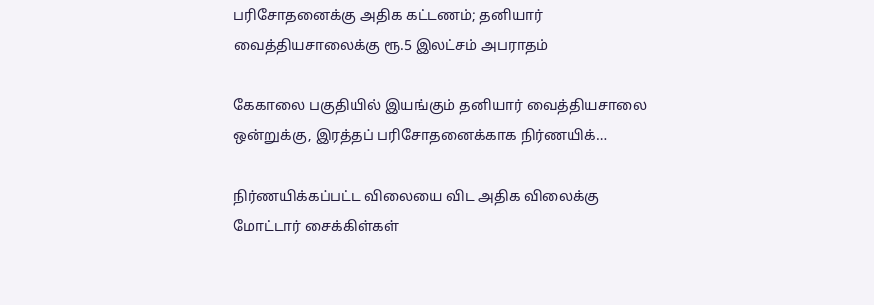பரிசோதனைக்கு அதிக கட்டணம்; தனியார் வைத்தியசாலைக்கு ரூ.5 இலட்சம் அபராதம்

கேகாலை பகுதியில் இயங்கும் தனியார் வைத்தியசாலை ஒன்றுக்கு, இரத்தப் பரிசோதனைக்காக நிர்ணயிக்…

நிர்ணயிக்கப்பட்ட விலையை விட அதிக விலைக்கு மோட்டார் சைக்கிள்கள்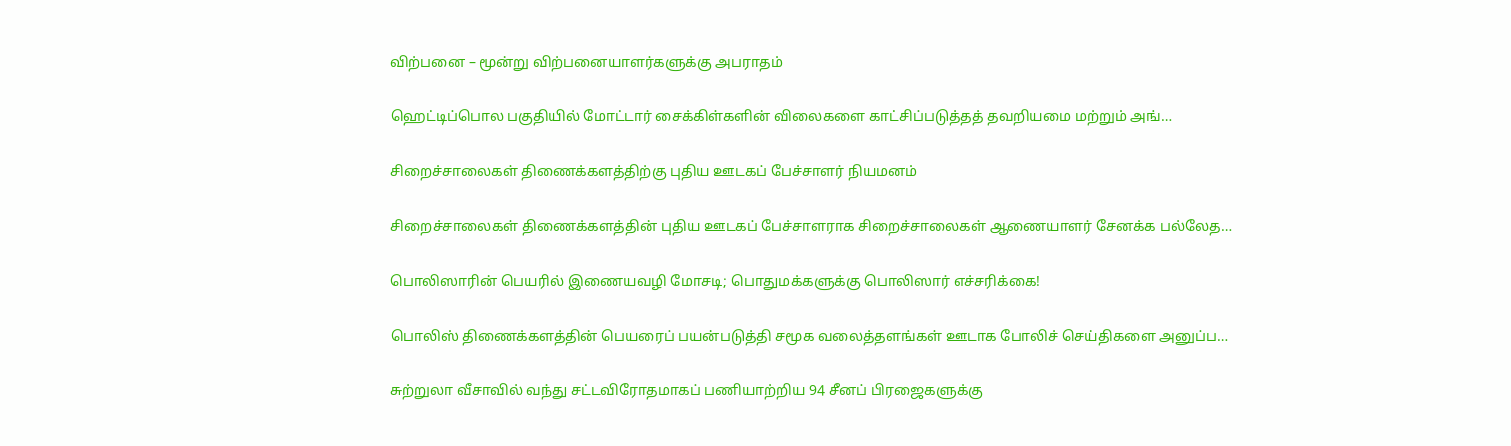விற்பனை – மூன்று விற்பனையாளர்களுக்கு அபராதம்

ஹெட்டிப்பொல பகுதியில் மோட்டார் சைக்கிள்களின் விலைகளை காட்சிப்படுத்தத் தவறியமை மற்றும் அங்…

சிறைச்சாலைகள் திணைக்களத்திற்கு புதிய ஊடகப் பேச்சாளர் நியமனம்

சிறைச்சாலைகள் திணைக்களத்தின் புதிய ஊடகப் பேச்சாளராக சிறைச்சாலைகள் ஆணையாளர் சேனக்க பல்லேத…

பொலிஸாரின் பெயரில் இணையவழி மோசடி; பொதுமக்களுக்கு பொலிஸார் எச்சரிக்கை!

பொலிஸ் திணைக்களத்தின் பெயரைப் பயன்படுத்தி சமூக வலைத்தளங்கள் ஊடாக போலிச் செய்திகளை அனுப்ப…

சுற்றுலா வீசாவில் வந்து சட்டவிரோதமாகப் பணியாற்றிய 94 சீனப் பிரஜைகளுக்கு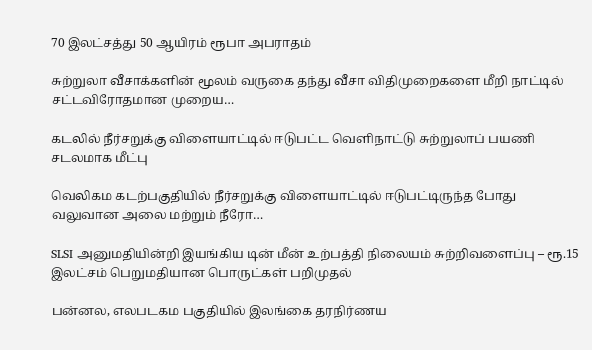70 இலட்சத்து 50 ஆயிரம் ரூபா அபராதம்

சுற்றுலா வீசாக்களின் மூலம் வருகை தந்து வீசா விதிமுறைகளை மீறி நாட்டில் சட்டவிரோதமான முறைய…

கடலில் நீர்சறுக்கு விளையாட்டில் ஈடுபட்ட வெளிநாட்டு சுற்றுலாப் பயணி சடலமாக மீட்பு

வெலிகம கடற்பகுதியில் நீர்சறுக்கு விளையாட்டில் ஈடுபட்டிருந்த போது வலுவான அலை மற்றும் நீரோ…

SLSI அனுமதியின்றி இயங்கிய டின் மீன் உற்பத்தி நிலையம் சுற்றிவளைப்பு – ரூ.15 இலட்சம் பெறுமதியான பொருட்கள் பறிமுதல்

பன்னல, எலபடகம பகுதியில் இலங்கை தரநிர்ணய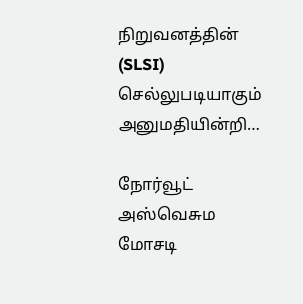நிறுவனத்தின் (SLSI) செல்லுபடியாகும் அனுமதியின்றி…

நோர்வூட் அஸ்வெசும மோசடி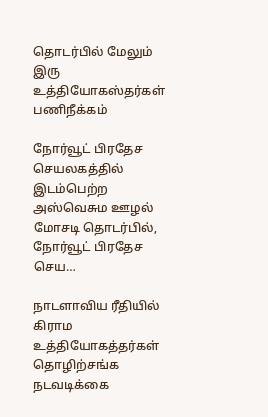தொடர்பில் மேலும் இரு உத்தியோகஸ்தர்கள் பணிநீக்கம்

நோர்வூட் பிரதேச செயலகத்தில் இடம்பெற்ற அஸ்வெசும ஊழல் மோசடி தொடர்பில், நோர்வூட் பிரதேச செய…

நாடளாவிய ரீதியில் கிராம உத்தியோகத்தர்கள் தொழிற்சங்க நடவடிக்கை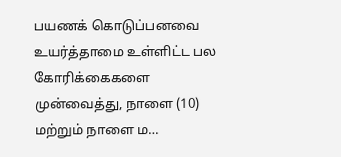பயணக் கொடுப்பனவை உயர்த்தாமை உள்ளிட்ட பல கோரிக்கைகளை முன்வைத்து, நாளை (10) மற்றும் நாளை ம…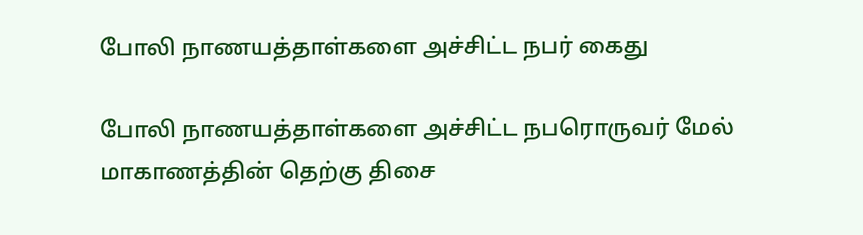போலி நாணயத்தாள்களை அச்சிட்ட நபர் கைது

போலி நாணயத்தாள்களை அச்சிட்ட நபரொருவர் மேல் மாகாணத்தின் தெற்கு திசை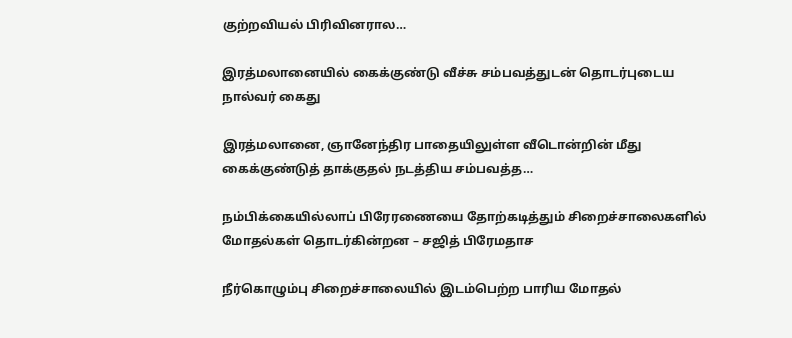குற்றவியல் பிரிவினரால…

இரத்மலானையில் கைக்குண்டு வீச்சு சம்பவத்துடன் தொடர்புடைய நால்வர் கைது

இரத்மலானை, ஞானேந்திர பாதையிலுள்ள வீடொன்றின் மீது கைக்குண்டுத் தாக்குதல் நடத்திய சம்பவத்த…

நம்பிக்கையில்லாப் பிரேரணையை தோற்கடித்தும் சிறைச்சாலைகளில் மோதல்கள் தொடர்கின்றன – சஜித் பிரேமதாச

நீர்கொழும்பு சிறைச்சாலையில் இடம்பெற்ற பாரிய மோதல்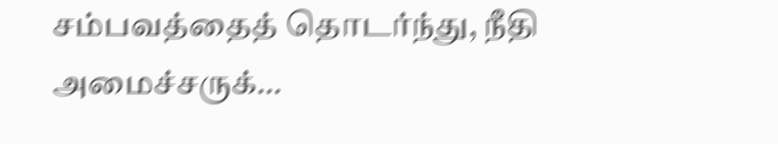சம்பவத்தைத் தொடர்ந்து, நீதி அமைச்சருக்…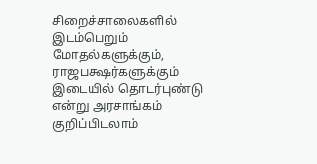சிறைச்சாலைகளில் இடம்பெறும் மோதல்களுக்கும், ராஜபக்ஷர்களுக்கும் இடையில் தொடர்புண்டு என்று அரசாங்கம் குறிப்பிடலாம்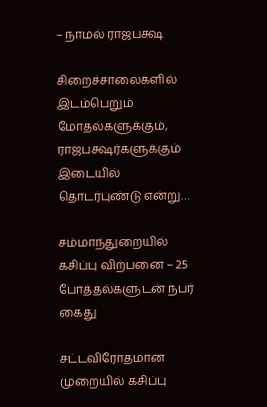– நாமல் ராஜபக்ஷ

சிறைச்சாலைகளில் இடம்பெறும் மோதல்களுக்கும், ராஜபக்ஷர்களுக்கும் இடையில் தொடர்புண்டு என்று…

சம்மாந்துறையில் கசிப்பு விற்பனை – 25 போத்தல்களுடன் நபர் கைது

சட்டவிரோதமான முறையில் கசிப்பு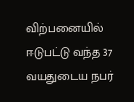விற்பனையில் ஈடுபட்டு வந்த 37 வயதுடைய நபர்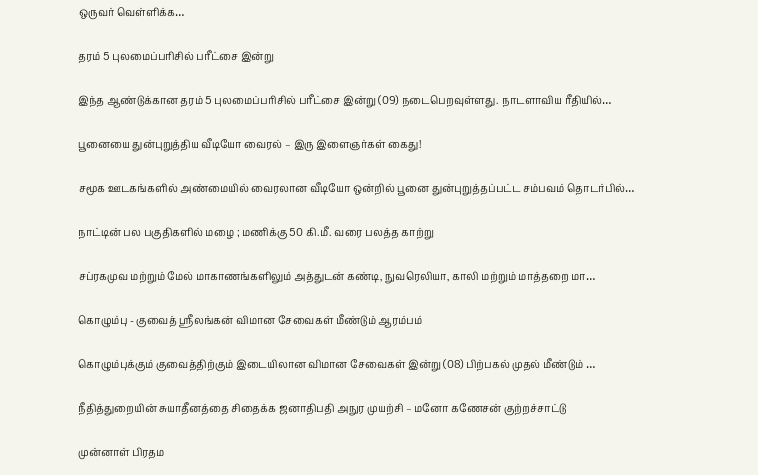ஒருவர் வெள்ளிக்க…

தரம் 5 புலமைப்பரிசில் பரீட்சை இன்று

இந்த ஆண்டுக்கான தரம் 5 புலமைப்பரிசில் பரீட்சை இன்று (09) நடைபெறவுள்ளது. நாடளாவிய ரீதியில்…

பூனையை துன்புறுத்திய வீடியோ வைரல் – இரு இளைஞர்கள் கைது!

சமூக ஊடகங்களில் அண்மையில் வைரலான வீடியோ ஒன்றில் பூனை துன்புறுத்தப்பட்ட சம்பவம் தொடர்பில்…

நாட்டின் பல பகுதிகளில் மழை ; மணிக்கு 50 கி.மீ. வரை பலத்த காற்று

சப்ரகமுவ மற்றும் மேல் மாகாணங்களிலும் அத்துடன் கண்டி, நுவரெலியா, காலி மற்றும் மாத்தறை மா…

கொழும்பு - குவைத் ஸ்ரீலங்கன் விமான சேவைகள் மீண்டும் ஆரம்பம்

கொழும்புக்கும் குவைத்திற்கும் இடையிலான விமான சேவைகள் இன்று (08) பிற்பகல் முதல் மீண்டும் …

நீதித்துறையின் சுயாதீனத்தை சிதைக்க ஜனாதிபதி அநுர முயற்சி – மனோ கணேசன் குற்றச்சாட்டு

முன்னாள் பிரதம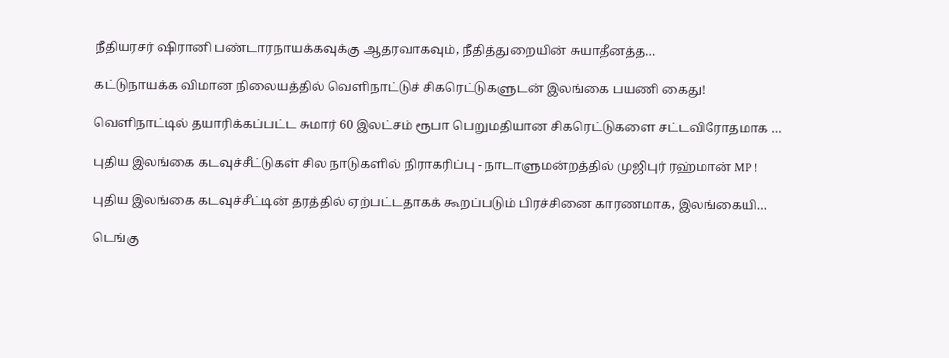நீதியரசர் ஷிரானி பண்டாரநாயக்கவுக்கு ஆதரவாகவும், நீதித்துறையின் சுயாதீனத்த…

கட்டுநாயக்க விமான நிலையத்தில் வெளிநாட்டுச் சிகரெட்டுகளுடன் இலங்கை பயணி கைது!

வெளிநாட்டில் தயாரிக்கப்பட்ட சுமார் 60 இலட்சம் ரூபா பெறுமதியான சிகரெட்டுகளை சட்டவிரோதமாக …

புதிய இலங்கை கடவுச்சீட்டுகள் சில நாடுகளில் நிராகரிப்பு - நாடாளுமன்றத்தில் முஜிபுர் ரஹ்மான் MP !

புதிய இலங்கை கடவுச்சீட்டின் தரத்தில் ஏற்பட்டதாகக் கூறப்படும் பிரச்சினை காரணமாக, இலங்கையி…

டெங்கு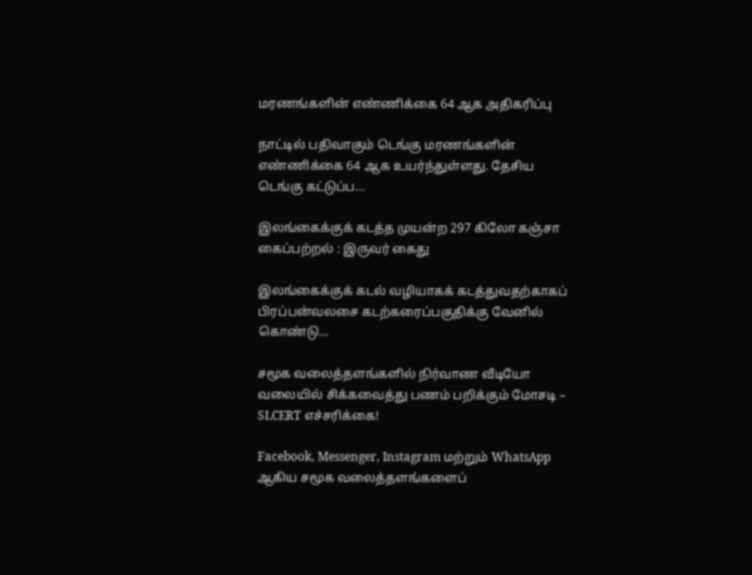மரணங்களின் எண்ணிக்கை 64 ஆக அதிகரிப்பு

நாட்டில் பதிவாகும் டெங்கு மரணங்களின் எண்ணிக்கை 64 ஆக உயர்ந்துள்ளது. தேசிய டெங்கு கட்டுப்ப…

இலங்கைக்குக் கடத்த முயன்ற 297 கிலோ கஞ்சா கைப்பற்றல் : இருவர் கைது

இலங்கைக்குக் கடல் வழியாகக் கடத்துவதற்காகப் பிரப்பன்வலசை கடற்கரைப்பகுதிக்கு வேனில் கொண்டு…

சமூக வலைத்தளங்களில் நிர்வாண வீடியோ வலையில் சிக்கவைத்து பணம் பறிக்கும் மோசடி – SLCERT எச்சரிக்கை!

Facebook, Messenger, Instagram மற்றும் WhatsApp ஆகிய சமூக வலைத்தளங்களைப்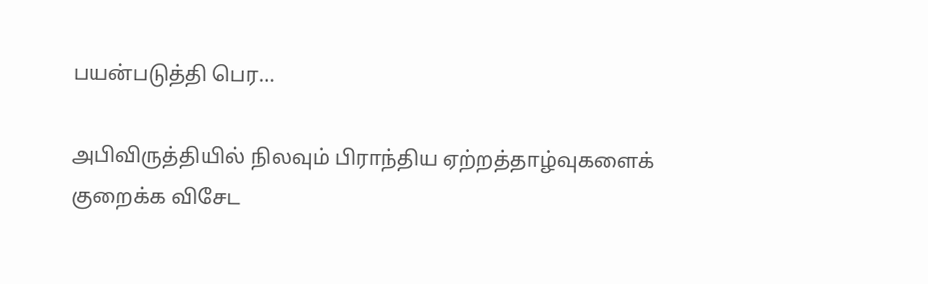பயன்படுத்தி பெர…

அபிவிருத்தியில் நிலவும் பிராந்திய ஏற்றத்தாழ்வுகளைக் குறைக்க விசேட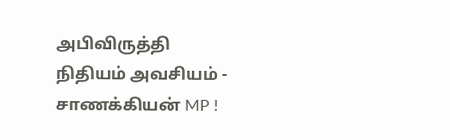அபிவிருத்தி நிதியம் அவசியம் - சாணக்கியன் MP !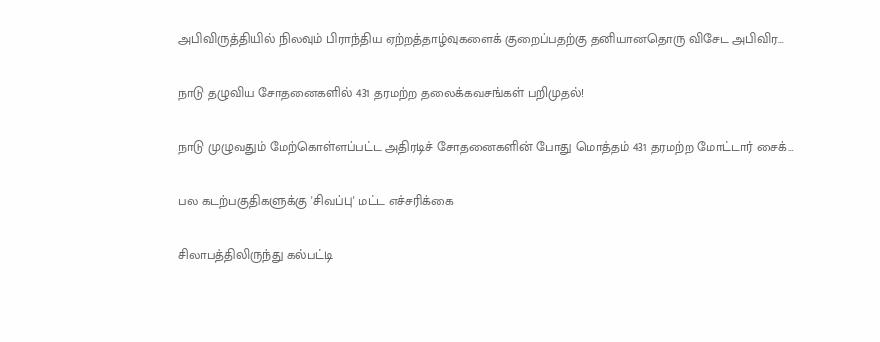அபிவிருத்தியில் நிலவும் பிராந்திய ஏற்றத்தாழ்வுகளைக் குறைப்பதற்கு தனியானதொரு விசேட அபிவிர…

நாடு தழுவிய சோதனைகளில் 431 தரமற்ற தலைக்கவசங்கள் பறிமுதல்!

நாடு முழுவதும் மேற்கொள்ளப்பட்ட அதிரடிச் சோதனைகளின் போது மொத்தம் 431 தரமற்ற மோட்டார் சைக்…

பல கடற்பகுதிகளுக்கு 'சிவப்பு' மட்ட எச்சரிக்கை

சிலாபத்திலிருந்து கல்பட்டி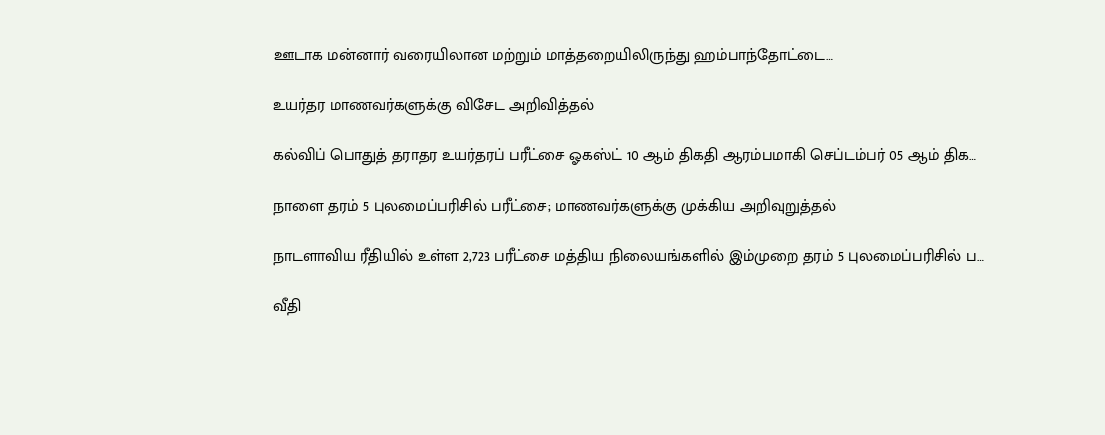ஊடாக மன்னார் வரையிலான மற்றும் மாத்தறையிலிருந்து ஹம்பாந்தோட்டை…

உயர்தர மாணவர்களுக்கு விசேட அறிவித்தல்

கல்விப் பொதுத் தராதர உயர்தரப் பரீட்சை ஓகஸ்ட் 10 ஆம் திகதி ஆரம்பமாகி செப்டம்பர் 05 ஆம் திக…

நாளை தரம் 5 புலமைப்பரிசில் பரீட்சை; மாணவர்களுக்கு முக்கிய அறிவுறுத்தல்

நாடளாவிய ரீதியில் உள்ள 2,723 பரீட்சை மத்திய நிலையங்களில் இம்முறை தரம் 5 புலமைப்பரிசில் ப…

வீதி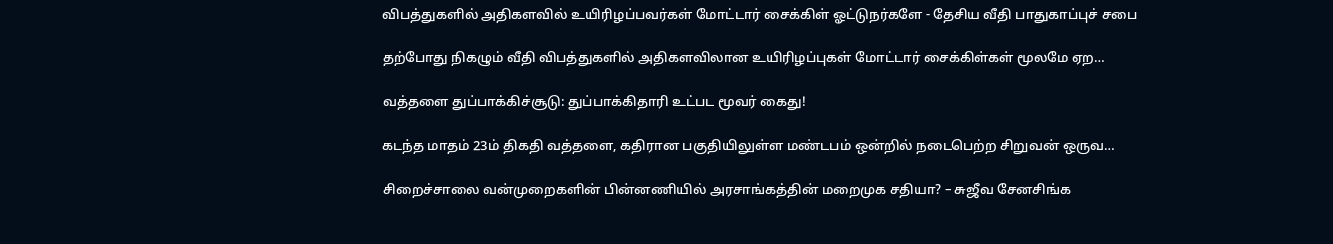விபத்துகளில் அதிகளவில் உயிரிழப்பவர்கள் மோட்டார் சைக்கிள் ஓட்டுநர்களே - தேசிய வீதி பாதுகாப்புச் சபை

தற்போது நிகழும் வீதி விபத்துகளில் அதிகளவிலான உயிரிழப்புகள் மோட்டார் சைக்கிள்கள் மூலமே ஏற…

வத்தளை துப்பாக்கிச்சூடு: துப்பாக்கிதாரி உட்பட மூவர் கைது!

கடந்த மாதம் 23ம் திகதி வத்தளை, கதிரான பகுதியிலுள்ள மண்டபம் ஒன்றில் நடைபெற்ற சிறுவன் ஒருவ…

சிறைச்சாலை வன்முறைகளின் பின்னணியில் அரசாங்கத்தின் மறைமுக சதியா? – சுஜீவ சேனசிங்க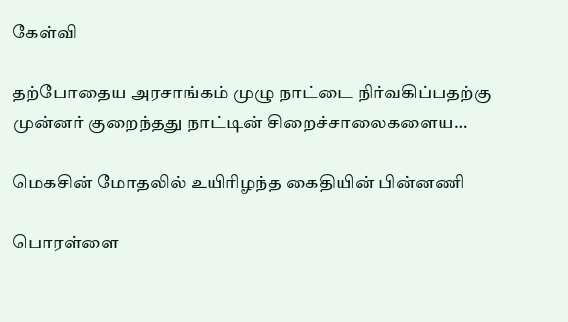கேள்வி

தற்போதைய அரசாங்கம் முழு நாட்டை நிர்வகிப்பதற்கு முன்னர் குறைந்தது நாட்டின் சிறைச்சாலைகளைய…

மெகசின் மோதலில் உயிரிழந்த கைதியின் பின்னணி

பொரள்ளை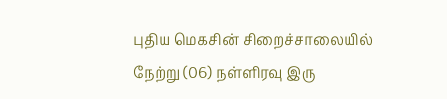புதிய மெகசின் சிறைச்சாலையில் நேற்று (06) நள்ளிரவு இரு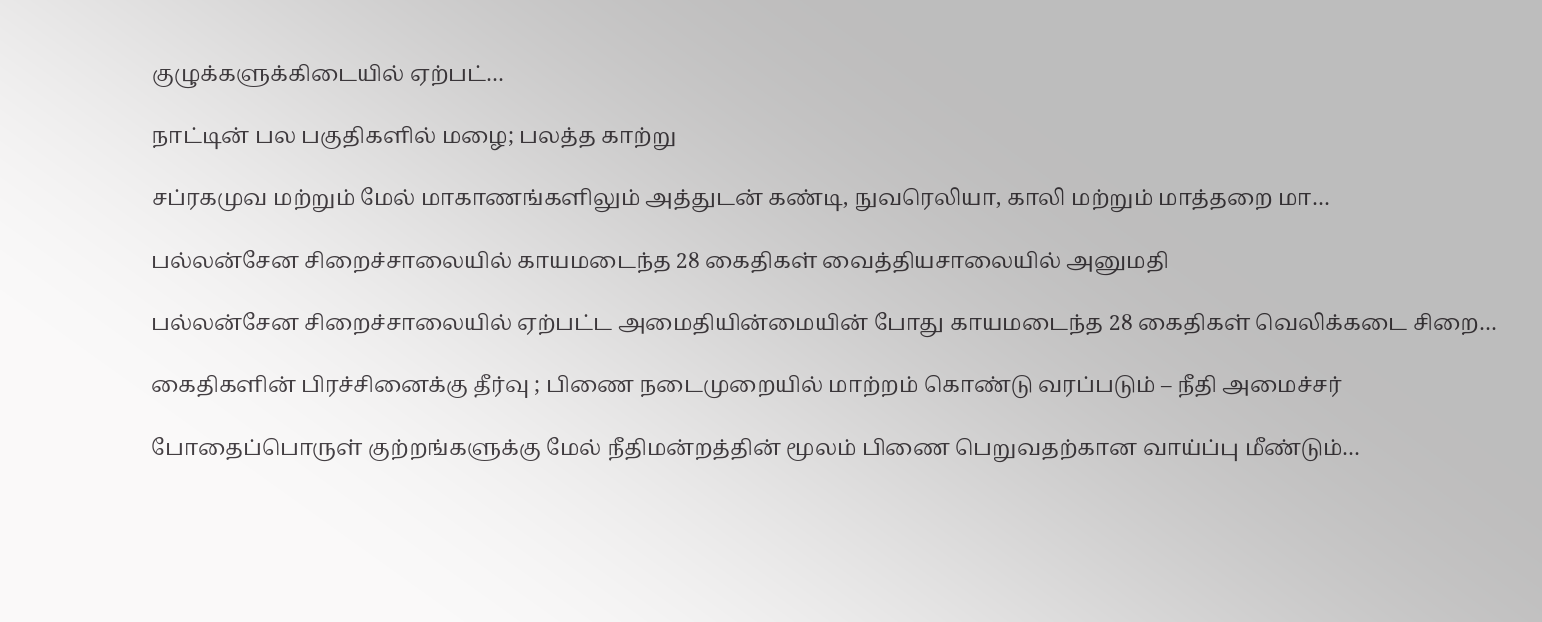குழுக்களுக்கிடையில் ஏற்பட்…

நாட்டின் பல பகுதிகளில் மழை; பலத்த காற்று

சப்ரகமுவ மற்றும் மேல் மாகாணங்களிலும் அத்துடன் கண்டி, நுவரெலியா, காலி மற்றும் மாத்தறை மா…

பல்லன்சேன சிறைச்சாலையில் காயமடைந்த 28 கைதிகள் வைத்தியசாலையில் அனுமதி

பல்லன்சேன சிறைச்சாலையில் ஏற்பட்ட அமைதியின்மையின் போது காயமடைந்த 28 கைதிகள் வெலிக்கடை சிறை…

கைதிகளின் பிரச்சினைக்கு தீர்வு ; பிணை நடைமுறையில் மாற்றம் கொண்டு வரப்படும் – நீதி அமைச்சர்

போதைப்பொருள் குற்றங்களுக்கு மேல் நீதிமன்றத்தின் மூலம் பிணை பெறுவதற்கான வாய்ப்பு மீண்டும்…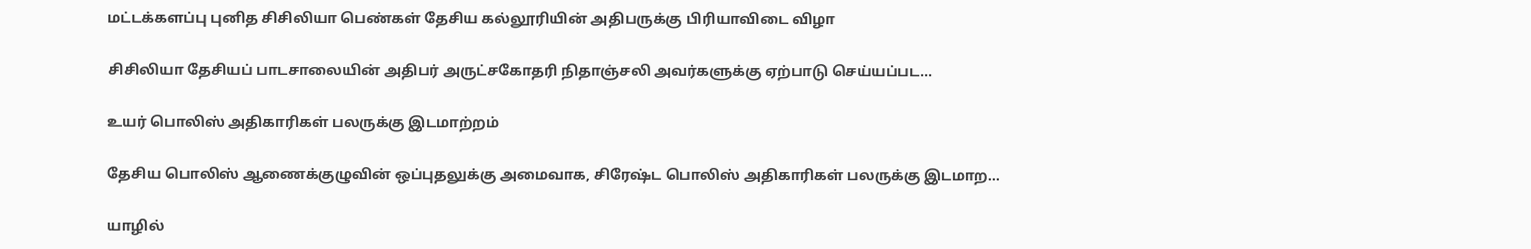மட்டக்களப்பு புனித சிசிலியா பெண்கள் தேசிய கல்லூரியின் அதிபருக்கு பிரியாவிடை விழா

சிசிலியா தேசியப் பாடசாலையின் அதிபர் அருட்சகோதரி நிதாஞ்சலி அவர்களுக்கு ஏற்பாடு செய்யப்பட…

உயர் பொலிஸ் அதிகாரிகள் பலருக்கு இடமாற்றம்

தேசிய பொலிஸ் ஆணைக்குழுவின் ஒப்புதலுக்கு அமைவாக, சிரேஷ்ட பொலிஸ் அதிகாரிகள் பலருக்கு இடமாற…

யாழில்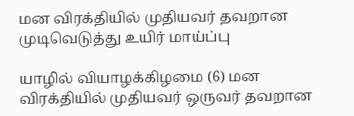மன விரக்தியில் முதியவர் தவறான முடிவெடுத்து உயிர் மாய்ப்பு

யாழில் வியாழக்கிழமை (6) மன விரக்தியில் முதியவர் ஒருவர் தவறான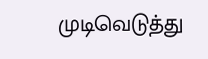முடிவெடுத்து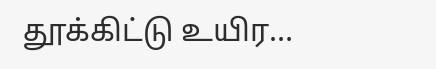தூக்கிட்டு உயிர…